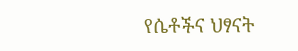የሴቶችና ህፃናት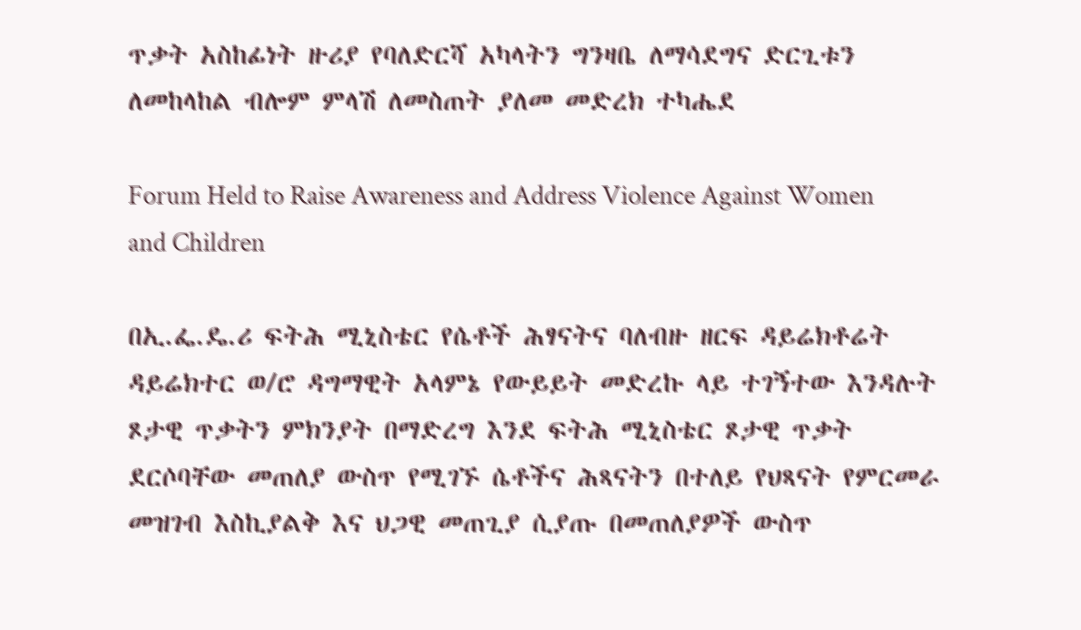ጥቃት አስከፊነት ዙሪያ የባለድርሻ አካላትን ግንዛቤ ለማሳደግና ድርጊቱን ለመከላከል ብሎም ምላሽ ለመስጠት ያለመ መድረክ ተካሔደ

Forum Held to Raise Awareness and Address Violence Against Women and Children

በኢ.ፌ.ዴ.ሪ ፍትሕ ሚኒስቴር የሴቶች ሕፃናትና ባለብዙ ዘርፍ ዳይሬክቶሬት ዳይሬክተር ወ/ሮ ዳግማዊት አላምኔ የውይይት መድረኩ ላይ ተገኝተው እንዳሉት ጾታዊ ጥቃትን ምክንያት በማድረግ እንደ ፍትሕ ሚኒስቴር ጾታዊ ጥቃት ደርሶባቸው መጠለያ ውስጥ የሚገኙ ሴቶችና ሕጻናትን በተለይ የህጻናት የምርመራ መዝገብ እስኪያልቅ እና ህጋዊ መጠጊያ ሲያጡ በመጠለያዎች ውስጥ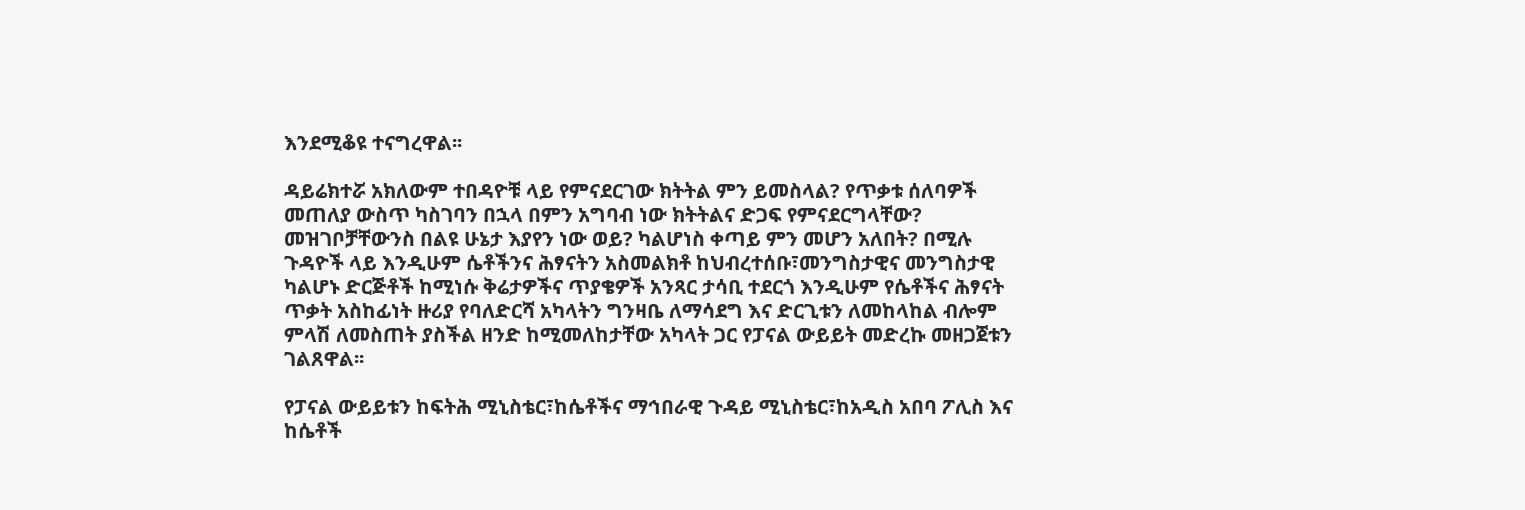እንደሚቆዩ ተናግረዋል፡፡

ዳይሬክተሯ አክለውም ተበዳዮቹ ላይ የምናደርገው ክትትል ምን ይመስላል? የጥቃቱ ሰለባዎች መጠለያ ውስጥ ካስገባን በኋላ በምን አግባብ ነው ክትትልና ድጋፍ የምናደርግላቸው? መዝገቦቻቸውንስ በልዩ ሁኔታ እያየን ነው ወይ? ካልሆነስ ቀጣይ ምን መሆን አለበት? በሚሉ ጉዳዮች ላይ እንዲሁም ሴቶችንና ሕፃናትን አስመልክቶ ከህብረተሰቡ፣መንግስታዊና መንግስታዊ ካልሆኑ ድርጅቶች ከሚነሱ ቅሬታዎችና ጥያቄዎች አንጻር ታሳቢ ተደርጎ እንዲሁም የሴቶችና ሕፃናት ጥቃት አስከፊነት ዙሪያ የባለድርሻ አካላትን ግንዛቤ ለማሳደግ እና ድርጊቱን ለመከላከል ብሎም ምላሽ ለመስጠት ያስችል ዘንድ ከሚመለከታቸው አካላት ጋር የፓናል ውይይት መድረኩ መዘጋጀቱን ገልጸዋል፡፡

የፓናል ውይይቱን ከፍትሕ ሚኒስቴር፣ከሴቶችና ማኅበራዊ ጉዳይ ሚኒስቴር፣ከአዲስ አበባ ፖሊስ እና ከሴቶች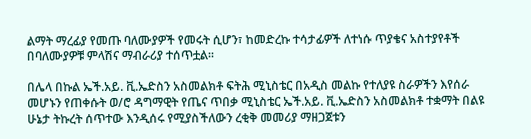ልማት ማረፊያ የመጡ ባለሙያዎች የመሩት ሲሆን፣ ከመድረኩ ተሳታፊዎች ለተነሱ ጥያቄና አስተያየቶች በባለሙያዎቹ ምላሽና ማብራሪያ ተሰጥቷል፡፡

በሌላ በኩል ኤች.አይ. ቪ.ኤድስን አስመልክቶ ፍትሕ ሚኒስቴር በአዲስ መልኩ የተለያዩ ስራዎችን እየሰራ መሆኑን የጠቀሱት ወ/ሮ ዳግማዊት የጤና ጥበቃ ሚኒስቴር ኤች.አይ. ቪ.ኤድስን አስመልክቶ ተቋማት በልዩ ሁኔታ ትኩረት ሰጥተው እንዲሰሩ የሚያስችለውን ረቂቅ መመሪያ ማዘጋጀቱን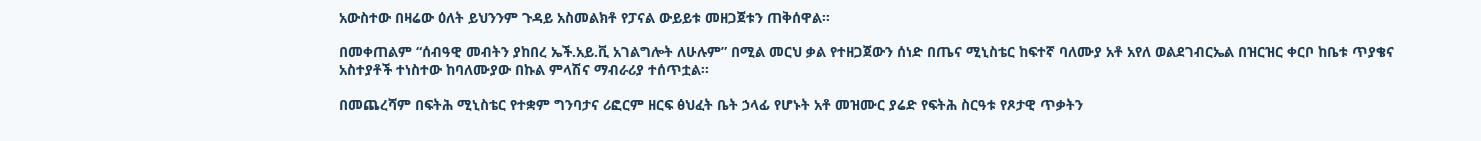አውስተው በዛሬው ዕለት ይህንንም ጉዳይ አስመልክቶ የፓናል ውይይቱ መዘጋጀቱን ጠቅሰዋል፡፡

በመቀጠልም “ሰብዓዊ መብትን ያከበረ ኤች.አይ.ቪ አገልግሎት ለሁሉም” በሚል መርህ ቃል የተዘጋጀውን ሰነድ በጤና ሚኒስቴር ከፍተኛ ባለሙያ አቶ አየለ ወልደገብርኤል በዝርዝር ቀርቦ ከቤቱ ጥያቄና አስተያቶች ተነስተው ከባለሙያው በኩል ምላሽና ማብራሪያ ተሰጥቷል፡፡

በመጨረሻም በፍትሕ ሚኒስቴር የተቋም ግንባታና ሪፎርም ዘርፍ ፅህፈት ቤት ኃላፊ የሆኑት አቶ መዝሙር ያሬድ የፍትሕ ስርዓቱ የጾታዊ ጥቃትን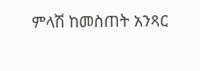ምላሽ ከመስጠት አንጻር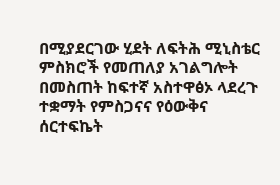በሚያደርገው ሂደት ለፍትሕ ሚኒስቴር ምስክሮች የመጠለያ አገልግሎት በመስጠት ከፍተኛ አስተዋፅኦ ላደረጉ ተቋማት የምስጋናና የዕውቅና ሰርተፍኬት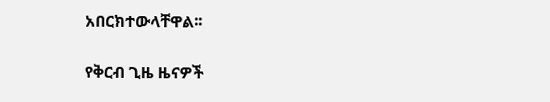አበርክተውላቸዋል፡፡

የቅርብ ጊዜ ዜናዎች